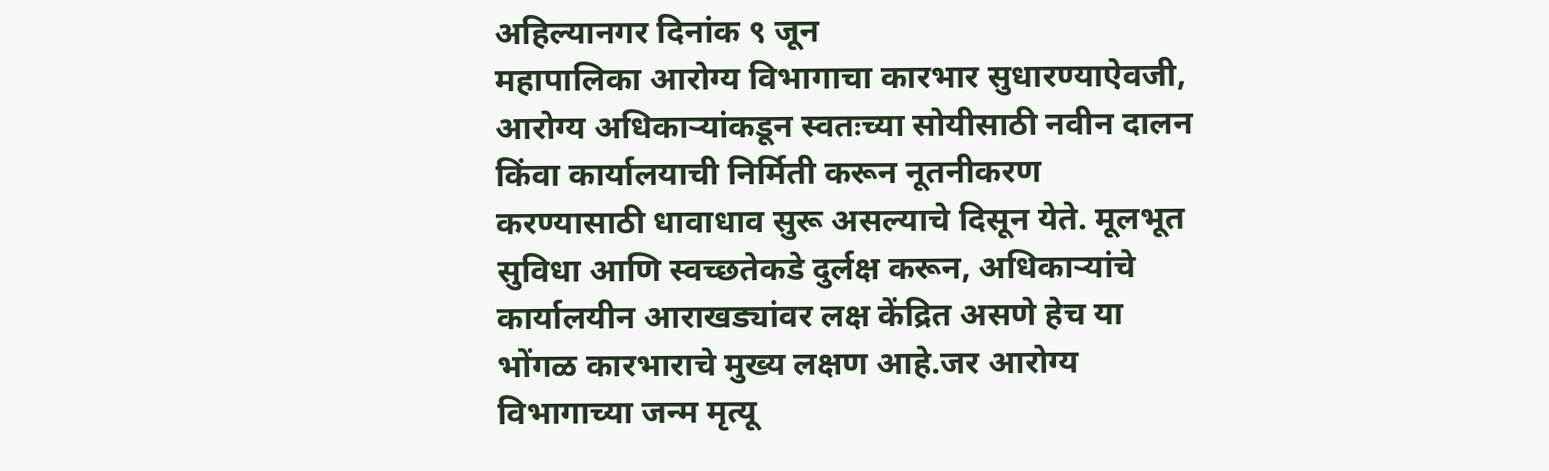अहिल्यानगर दिनांक ९ जून
महापालिका आरोग्य विभागाचा कारभार सुधारण्याऐवजी, आरोग्य अधिकाऱ्यांकडून स्वतःच्या सोयीसाठी नवीन दालन किंवा कार्यालयाची निर्मिती करून नूतनीकरण करण्यासाठी धावाधाव सुरू असल्याचे दिसून येते. मूलभूत सुविधा आणि स्वच्छतेकडे दुर्लक्ष करून, अधिकाऱ्यांचे कार्यालयीन आराखड्यांवर लक्ष केंद्रित असणे हेच या भोंगळ कारभाराचे मुख्य लक्षण आहे.जर आरोग्य विभागाच्या जन्म मृत्यू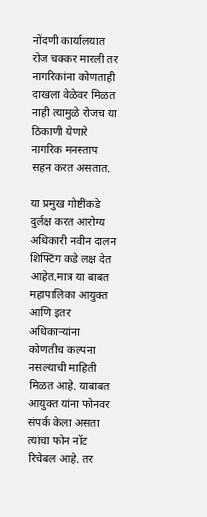नोंदणी कार्यालयात रोज चक्कर मारली तर नागरिकांना कोणताही दाखला वेळेवर मिळत नाही त्यामुळे रोजच या ठिकाणी येणारे नागरिक मनस्ताप सहन करत असतात.

या प्रमुख गोष्टींकडे दुर्लक्ष करत आरोग्य अधिकारी नवीन दालन शिफ्टिंग कडे लक्ष देत आहेत.मात्र या बाबत महापालिका आयुक्त आणि इतर अधिकाऱ्यांना कोणतीच कल्पना नसल्याची माहिती मिळत आहे. याबाबत आयुक्त यांना फोनवर संपर्क केला असता त्यांचा फोन नॉट रिचेबल आहे. तर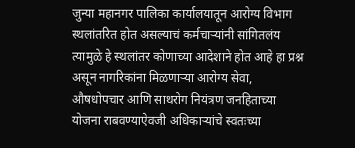जुन्या महानगर पालिका कार्यालयातून आरोग्य विभाग स्थलांतरित होत असल्याचं कर्मचाऱ्यांनी सांगितलंय त्यामुळे हे स्थलांतर कोणाच्या आदेशाने होत आहे हा प्रश्न असून नागरिकांना मिळणाऱ्या आरोग्य सेवा, औषधोपचार आणि साथरोग नियंत्रण जनहिताच्या योजना राबवण्याऐवजी अधिकाऱ्यांचे स्वतःच्या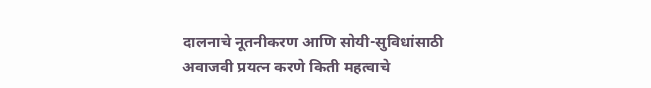दालनाचे नूतनीकरण आणि सोयी-सुविधांसाठी अवाजवी प्रयत्न करणे किती महत्वाचे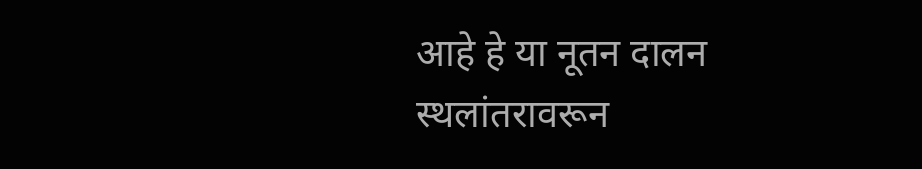आहे हे या नूतन दालन स्थलांतरावरून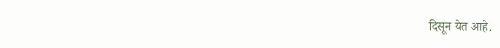दिसून येत आहे.